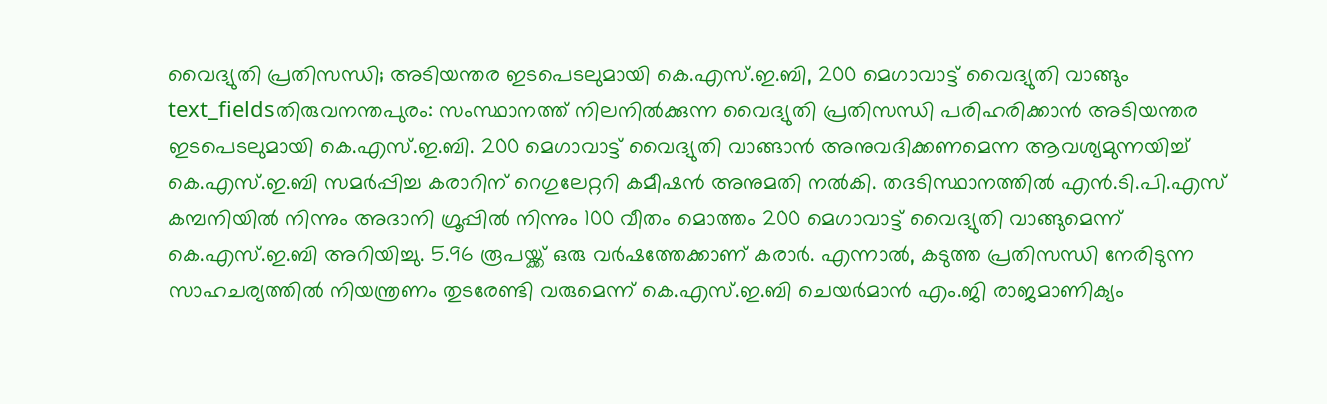വൈദ്യുതി പ്രതിസന്ധി; അടിയന്തര ഇടപെടലുമായി കെ.എസ്.ഇ.ബി, 200 മെഗാവാട്ട് വൈദ്യുതി വാങ്ങും
text_fieldsതിരുവനന്തപുരം: സംസ്ഥാനത്ത് നിലനിൽക്കുന്ന വൈദ്യുതി പ്രതിസന്ധി പരിഹരിക്കാൻ അടിയന്തര ഇടപെടലുമായി കെ.എസ്.ഇ.ബി. 200 മെഗാവാട്ട് വൈദ്യുതി വാങ്ങാൻ അനുവദിക്കണമെന്ന ആവശ്യമുന്നയിച്ച് കെ.എസ്.ഇ.ബി സമർപ്പിച്ച കരാറിന് റെഗുലേറ്ററി കമീഷൻ അനുമതി നൽകി. തദടിസ്ഥാനത്തിൽ എൻ.ടി.പി.എസ് കമ്പനിയിൽ നിന്നും അദാനി ഗ്രൂപ്പിൽ നിന്നും 100 വീതം മൊത്തം 200 മെഗാവാട്ട് വൈദ്യുതി വാങ്ങുമെന്ന് കെ.എസ്.ഇ.ബി അറിയിച്ചു. 5.96 രൂപയ്ക്ക് ഒരു വർഷത്തേക്കാണ് കരാർ. എന്നാൽ, കടുത്ത പ്രതിസന്ധി നേരിടുന്ന സാഹചര്യത്തിൽ നിയന്ത്രണം തുടരേണ്ടി വരുമെന്ന് കെ.എസ്.ഇ.ബി ചെയർമാൻ എം.ജി രാജമാണിക്യം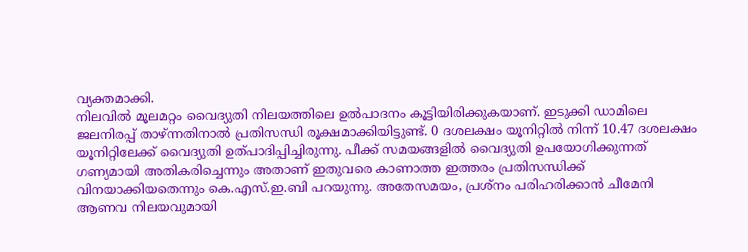വ്യക്തമാക്കി.
നിലവിൽ മൂലമറ്റം വൈദ്യുതി നിലയത്തിലെ ഉൽപാദനം കൂട്ടിയിരിക്കുകയാണ്. ഇടുക്കി ഡാമിലെ ജലനിരപ്പ് താഴ്ന്നതിനാൽ പ്രതിസന്ധി രൂക്ഷമാക്കിയിട്ടുണ്ട്. 0 ദശലക്ഷം യൂനിറ്റിൽ നിന്ന് 10.47 ദശലക്ഷം യൂനിറ്റിലേക്ക് വൈദ്യുതി ഉത്പാദിപ്പിച്ചിരുന്നു. പീക്ക് സമയങ്ങളിൽ വൈദ്യുതി ഉപയോഗിക്കുന്നത് ഗണ്യമായി അതികരിച്ചെന്നും അതാണ് ഇതുവരെ കാണാത്ത ഇത്തരം പ്രതിസന്ധിക്ക് വിനയാക്കിയതെന്നും കെ.എസ്.ഇ.ബി പറയുന്നു. അതേസമയം, പ്രശ്നം പരിഹരിക്കാൻ ചീമേനി ആണവ നിലയവുമായി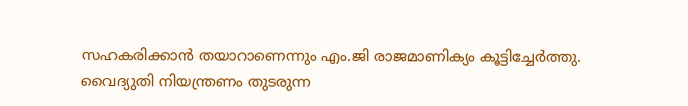സഹകരിക്കാൻ തയാറാണെന്നും എം.ജി രാജമാണിക്യം കൂട്ടിച്ചേർത്തു.
വൈദ്യുതി നിയന്ത്രണം തുടരുന്ന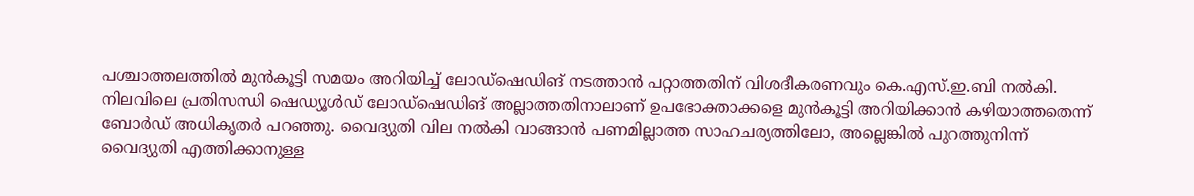പശ്ചാത്തലത്തിൽ മുൻകൂട്ടി സമയം അറിയിച്ച് ലോഡ്ഷെഡിങ് നടത്താൻ പറ്റാത്തതിന് വിശദീകരണവും കെ.എസ്.ഇ.ബി നൽകി. നിലവിലെ പ്രതിസന്ധി ഷെഡ്യൂൾഡ് ലോഡ്ഷെഡിങ് അല്ലാത്തതിനാലാണ് ഉപഭോക്താക്കളെ മുൻകൂട്ടി അറിയിക്കാൻ കഴിയാത്തതെന്ന് ബോർഡ് അധികൃതർ പറഞ്ഞു. വൈദ്യുതി വില നൽകി വാങ്ങാൻ പണമില്ലാത്ത സാഹചര്യത്തിലോ, അല്ലെങ്കിൽ പുറത്തുനിന്ന് വൈദ്യുതി എത്തിക്കാനുള്ള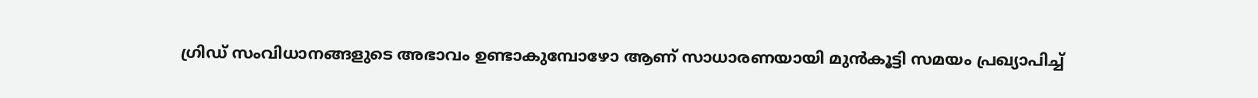ഗ്രിഡ് സംവിധാനങ്ങളുടെ അഭാവം ഉണ്ടാകുമ്പോഴോ ആണ് സാധാരണയായി മുൻകൂട്ടി സമയം പ്രഖ്യാപിച്ച്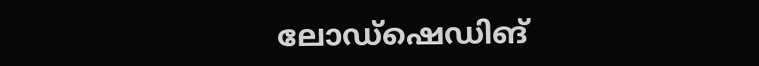ലോഡ്ഷെഡിങ്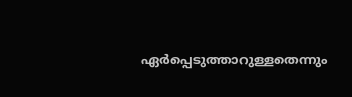ഏർപ്പെടുത്താറുള്ളതെന്നും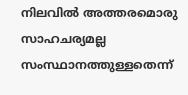നിലവിൽ അത്തരമൊരു സാഹചര്യമല്ല സംസ്ഥാനത്തുള്ളതെന്ന്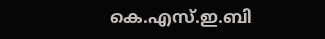കെ.എസ്.ഇ.ബി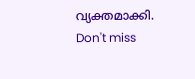വ്യക്തമാക്കി.
Don't miss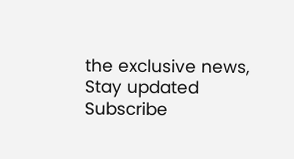the exclusive news, Stay updated
Subscribe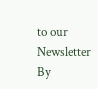to our Newsletter
By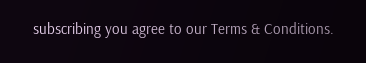subscribing you agree to our Terms & Conditions.